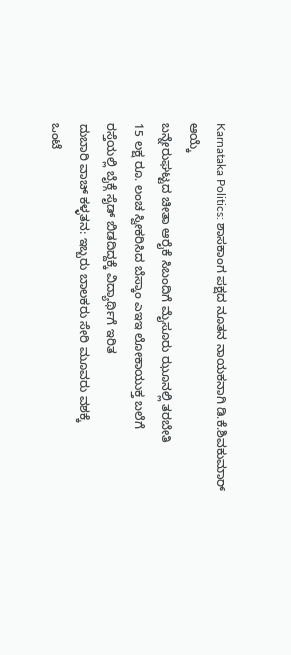Karnataka Politics: ಶಾಸಕಾಂಗ ಪಕ್ಷದ ನೂತನ ನಾಯಕನಾಗಿ ಡಿ.ಕೆ.ಶಿವಕುಮಾರ್ ಆಯ್ಕೆ
ಬನ್ನೇರುಘಟ್ಟದ ಚೀತಾ ಆರೈಕೆ ಸಿಬಂದಿಗೆ ಮೈಸೂರು ಝೂನಲ್ಲಿ ತರಬೇತಿ
15 ಲಕ್ಷ ರೂ. ಲಂಚ ಸ್ವೀಕರಿಸಿದ ಬೆಸ್ಕಾಂ ಎಇಇ ಲೋಕಾಯುಕ್ತ ಬಲೆಗೆ
ರಸ್ತೆಯಲ್ಲಿ ಬೈಕ್ಗೆ ಸೈಡ್ ಬಿಡದಿದ್ದಕ್ಕೆ ವಿದ್ಯಾರ್ಥಿಗೆ ಇರಿತ
ದುಬಾರಿ ವಾಚ್ ಕಳ್ಳತನ: ಇಬ್ಬರು ಬಾಲಕರು ಸೇರಿ ಮೂವರು ವಶಕ್ಕೆ
ಒಂಟೆ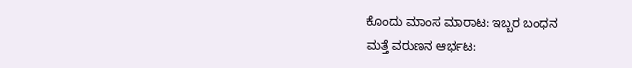ಕೊಂದು ಮಾಂಸ ಮಾರಾಟ: ಇಬ್ಬರ ಬಂಧನ
ಮತ್ತೆ ವರುಣನ ಆರ್ಭಟ: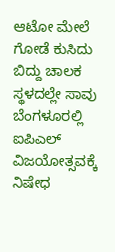ಆಟೋ ಮೇಲೆ ಗೋಡೆ ಕುಸಿದು ಬಿದ್ದು ಚಾಲಕ ಸ್ಥಳದಲ್ಲೇ ಸಾವು
ಬೆಂಗಳೂರಲ್ಲಿ ಐಪಿಎಲ್ ವಿಜಯೋತ್ಸವಕ್ಕೆ ನಿಷೇಧ